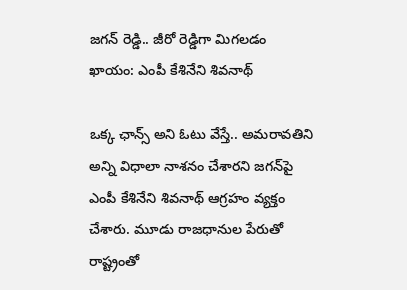జగన్ రెడ్డి.. జీరో రెడ్డిగా మిగలడం ఖాయం: ఎంపీ కేశినేని శివనాథ్

ఒక్క ఛాన్స్ అని ఓటు వేస్తే.. అమరావతిని అన్ని విధాలా నాశనం చేశారని జగన్‌పై ఎంపీ కేశినేని శివనాథ్ ఆగ్రహం వ్యక్తం చేశారు. మూడు రాజధానుల‌ పేరుతో రాష్ట్రంతో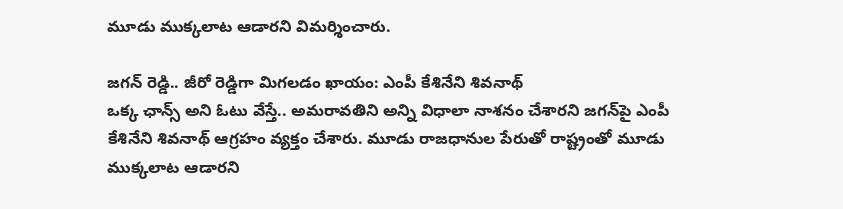మూడు ముక్కలాట ఆడారని విమర్శించారు.

జగన్ రెడ్డి.. జీరో రెడ్డిగా మిగలడం ఖాయం: ఎంపీ కేశినేని శివనాథ్
ఒక్క ఛాన్స్ అని ఓటు వేస్తే.. అమరావతిని అన్ని విధాలా నాశనం చేశారని జగన్‌పై ఎంపీ కేశినేని శివనాథ్ ఆగ్రహం వ్యక్తం చేశారు. మూడు రాజధానుల‌ పేరుతో రాష్ట్రంతో మూడు ముక్కలాట ఆడారని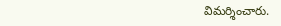విమర్శించారు.